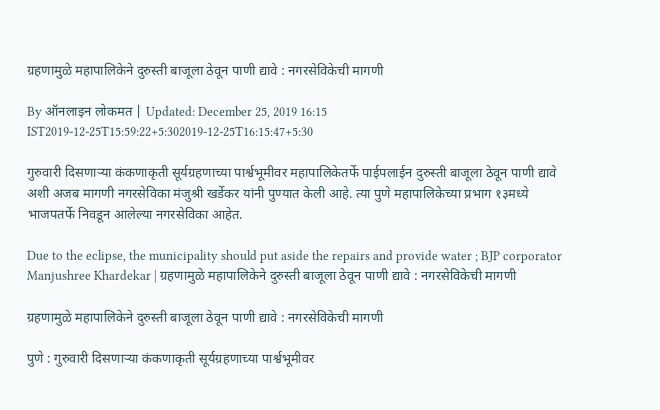ग्रहणामुळे महापालिकेने दुरुस्ती बाजूला ठेवून पाणी द्यावे : नगरसेविकेची मागणी

By ऑनलाइन लोकमत | Updated: December 25, 2019 16:15 IST2019-12-25T15:59:22+5:302019-12-25T16:15:47+5:30

गुरुवारी दिसणाऱ्या कंकणाकृती सूर्यग्रहणाच्या पार्श्वभूमीवर महापालिकेतर्फे पाईपलाईन दुरुस्ती बाजूला ठेवून पाणी द्यावे अशी अजब मागणी नगरसेविका मंजुश्री खर्डेकर यांनी पुण्यात केली आहे. त्या पुणे महापालिकेच्या प्रभाग १३मध्ये भाजपतर्फे निवडून आलेल्या नगरसेविका आहेत.

Due to the eclipse, the municipality should put aside the repairs and provide water ; BJP corporator Manjushree Khardekar | ग्रहणामुळे महापालिकेने दुरुस्ती बाजूला ठेवून पाणी द्यावे : नगरसेविकेची मागणी

ग्रहणामुळे महापालिकेने दुरुस्ती बाजूला ठेवून पाणी द्यावे : नगरसेविकेची मागणी

पुणे : गुरुवारी दिसणाऱ्या कंकणाकृती सूर्यग्रहणाच्या पार्श्वभूमीवर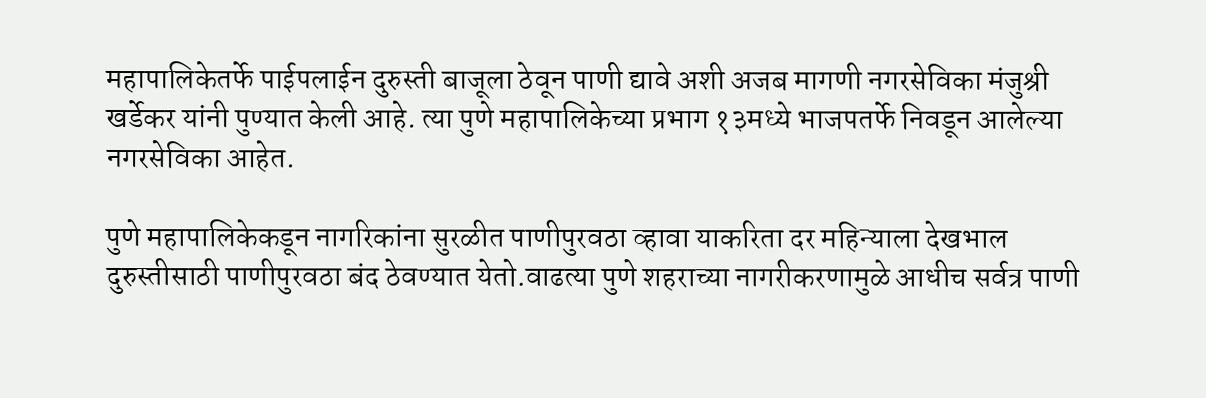महापालिकेतर्फे पाईपलाईन दुरुस्ती बाजूला ठेवून पाणी द्यावे अशी अजब मागणी नगरसेविका मंजुश्री खर्डेकर यांनी पुण्यात केली आहे. त्या पुणे महापालिकेच्या प्रभाग १३मध्ये भाजपतर्फे निवडून आलेल्या नगरसेविका आहेत.

पुणे महापालिकेकडून नागरिकांना सुरळीत पाणीपुरवठा व्हावा याकरिता दर महिन्याला देखभाल दुरुस्तीसाठी पाणीपुरवठा बंद ठेवण्यात येतो.वाढत्या पुणे शहराच्या नागरीकरणामुळे आधीच सर्वत्र पाणी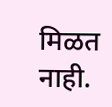मिळत नाही.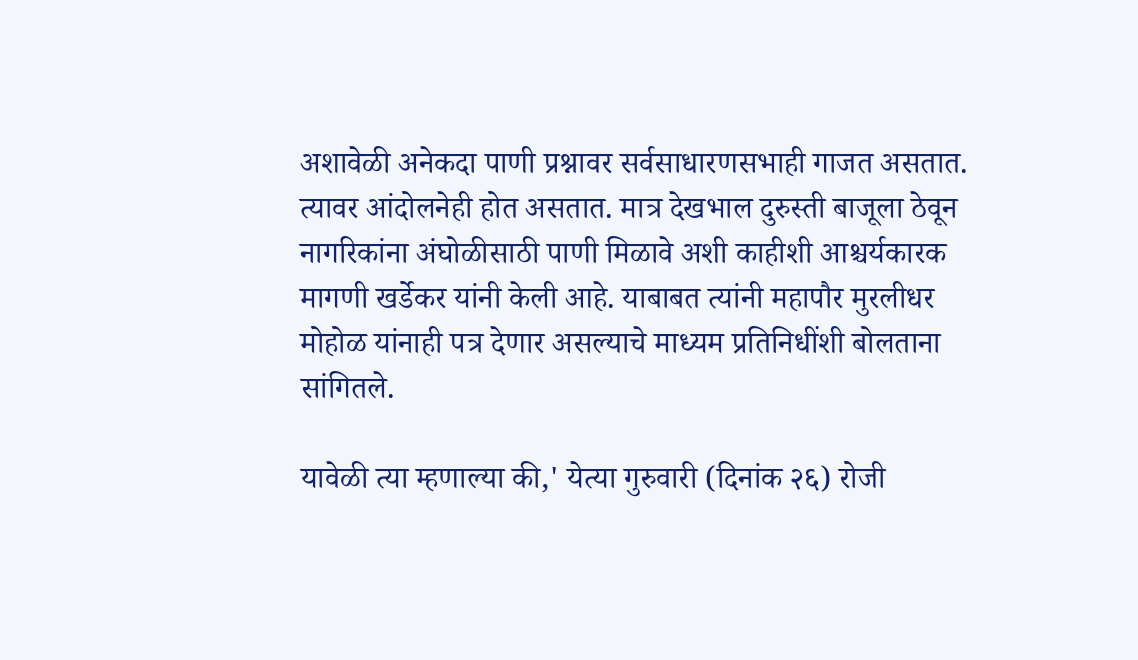अशावेळी अनेकदा पाणी प्रश्नावर सर्वसाधारणसभाही गाजत असतात. त्यावर आंदोलनेही होत असतात. मात्र देखभाल दुरुस्ती बाजूला ठेवून नागरिकांना अंघोळीसाठी पाणी मिळावे अशी काहीशी आश्चर्यकारक मागणी खर्डेकर यांनी केली आहे. याबाबत त्यांनी महापौर मुरलीधर मोहोळ यांनाही पत्र देणार असल्याचे माध्यम प्रतिनिधींशी बोलताना सांगितले.

यावेळी त्या म्हणाल्या की,' येत्या गुरुवारी (दिनांक २६) रोजी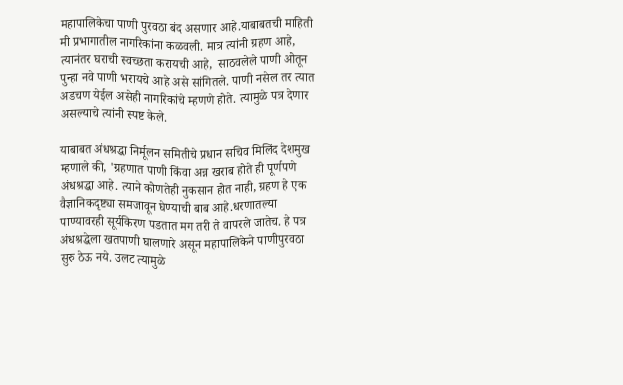महापालिकेचा पाणी पुरवठा बंद असणार आहे.याबाबतची माहिती मी प्रभागातील नागरिकांना कळवली. मात्र त्यांनी ग्रहण आहे, त्यानंतर घराची स्वच्छता करायची आहे,  साठवलेले पाणी ओतून पुन्हा नवे पाणी भरायचे आहे असे सांगितले. पाणी नसेल तर त्यात अडचण येईल असेही नागरिकांचे म्हणणे होते. त्यामुळे पत्र देणार असल्याचे त्यांनी स्पष्ट केले.

याबाबत अंधश्रद्धा निर्मूलन समितीचे प्रधान सचिव मिलिंद देशमुख म्हणाले की, 'ग्रहणात पाणी किंवा अन्न खराब होते ही पूर्णपणे अंधश्रद्धा आहे. त्याने कोणतेही नुकसान होत नाही, ग्रहण हे एक वैज्ञानिकदृष्ट्या समजावून घेण्याची बाब आहे.धरणातल्या पाण्यावरही सूर्यकिरण पडतात मग तरी ते वापरले जातेच. हे पत्र अंधश्रद्धेला खतपाणी घालणारे असून महापालिकेने पाणीपुरवठा सुरु ठेऊ नये. उलट त्यामुळे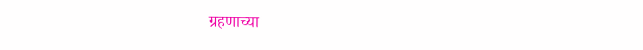ग्रहणाच्या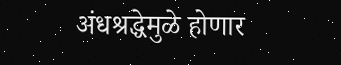अंधश्रद्धेमुळे होणार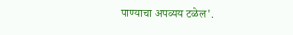पाण्याचा अपव्यय टळेल'.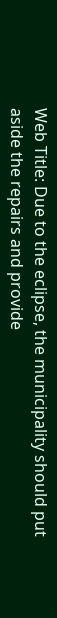Web Title: Due to the eclipse, the municipality should put aside the repairs and provide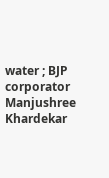water ; BJP corporator Manjushree Khardekar